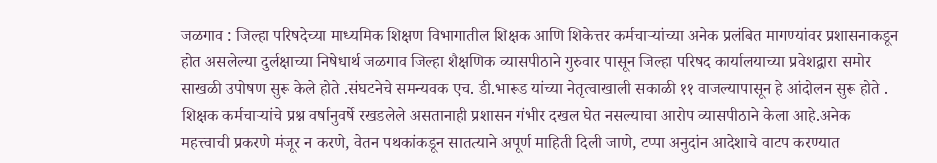जळगाव : जिल्हा परिषदेच्या माध्यमिक शिक्षण विभागातील शिक्षक आणि शिकेत्तर कर्मचाऱ्यांच्या अनेक प्रलंबित मागण्यांवर प्रशासनाकडून होत असलेल्या दुर्लक्षाच्या निषेधार्थ जळगाव जिल्हा शैक्षणिक व्यासपीठाने गुरुवार पासून जिल्हा परिषद कार्यालयाच्या प्रवेशद्वारा समोर साखळी उपोषण सुरू केले होते .संघटनेचे समन्यवक एच. डी.भारूड यांच्या नेतृत्वाखाली सकाळी ११ वाजल्यापासून हे आंदोलन सुरू होते . शिक्षक कर्मचाऱ्यांचे प्रश्न वर्षानुवर्षे रखडलेले असतानाही प्रशासन गंभीर दखल घेत नसल्याचा आरोप व्यासपीठाने केला आहे.अनेक महत्त्वाची प्रकरणे मंजूर न करणे, वेतन पथकांकडून सातत्याने अपूर्ण माहिती दिली जाणे, टप्पा अनुदांन आदेशाचे वाटप करण्यात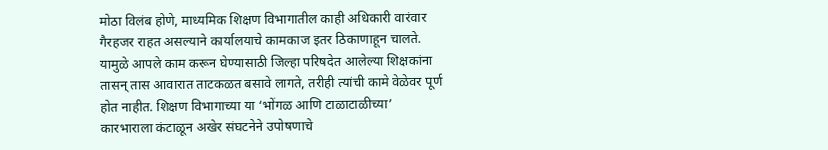मोठा विलंब होणे, माध्यमिक शिक्षण विभागातील काही अधिकारी वारंवार गैरहजर राहत असल्याने कार्यालयाचे कामकाज इतर ठिकाणाहून चालते. यामुळे आपले काम करून घेण्यासाठी जिल्हा परिषदेत आलेल्या शिक्षकांना तासन् तास आवारात ताटकळत बसावे लागते, तरीही त्यांची कामे वेळेवर पूर्ण होत नाहीत. शिक्षण विभागाच्या या ‘भोंगळ आणि टाळाटाळीच्या’ कारभाराला कंटाळून अखेर संघटनेने उपोषणाचे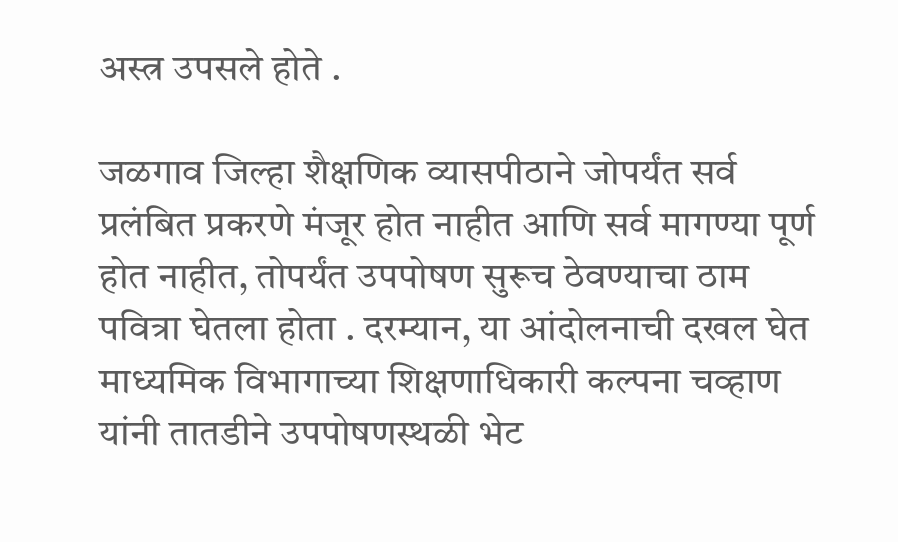अस्त्र उपसले होते .

जळगाव जिल्हा शैक्षणिक व्यासपीठाने जोपर्यंत सर्व प्रलंबित प्रकरणे मंजूर होत नाहीत आणि सर्व मागण्या पूर्ण होत नाहीत, तोपर्यंत उपपोषण सुरूच ठेवण्याचा ठाम पवित्रा घेतला होता . दरम्यान, या आंदोलनाची दखल घेत माध्यमिक विभागाच्या शिक्षणाधिकारी कल्पना चव्हाण यांनी तातडीने उपपोषणस्थळी भेट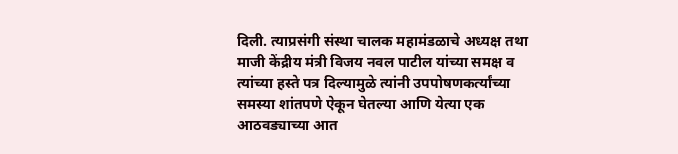दिली. त्याप्रसंगी संस्था चालक महामंडळाचे अध्यक्ष तथा माजी केंद्रीय मंत्री विजय नवल पाटील यांच्या समक्ष व त्यांच्या हस्ते पत्र दिल्यामुळे त्यांनी उपपोषणकर्त्यांच्या समस्या शांतपणे ऐकून घेतल्या आणि येत्या एक आठवड्याच्या आत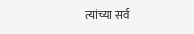त्यांच्या सर्व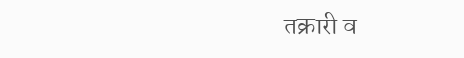तक्रारी व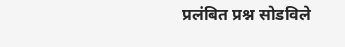प्रलंबित प्रश्न सोडविले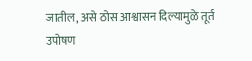जातील, असे ठोस आश्वासन दिल्यामुळे तूर्त उपोषण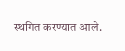स्थगित करण्यात आले.